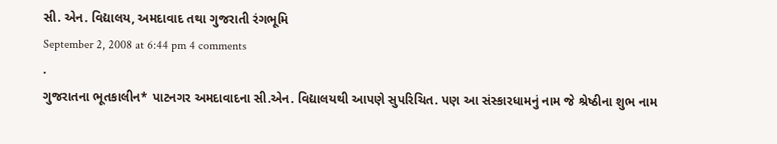સી. એન. વિદ્યાલય, અમદાવાદ તથા ગુજરાતી રંગભૂમિ
September 2, 2008 at 6:44 pm 4 comments
.
ગુજરાતના ભૂતકાલીન* પાટનગર અમદાવાદના સી.એન. વિદ્યાલયથી આપણે સુપરિચિત. પણ આ સંસ્કારધામનું નામ જે શ્રેષ્ઠીના શુભ નામ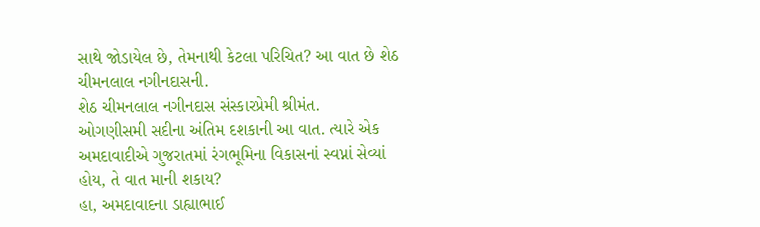સાથે જોડાયેલ છે, તેમનાથી કેટલા પરિચિત? આ વાત છે શેઠ ચીમનલાલ નગીનદાસની.
શેઠ ચીમનલાલ નગીનદાસ સંસ્કારપ્રેમી શ્રીમંત.
ઓગણીસમી સદીના અંતિમ દશકાની આ વાત. ત્યારે એક અમદાવાદીએ ગુજરાતમાં રંગભૂમિના વિકાસનાં સ્વપ્નાં સેવ્યાં હોય, તે વાત માની શકાય?
હા, અમદાવાદના ડાહ્યાભાઈ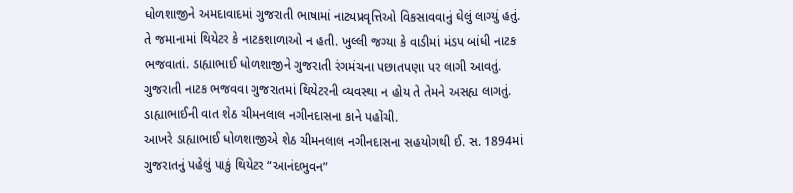ધોળશાજીને અમદાવાદમાં ગુજરાતી ભાષામાં નાટ્યપ્રવૃત્તિઓ વિકસાવવાનું ઘેલું લાગ્યું હતું.
તે જમાનામાં થિયેટર કે નાટકશાળાઓ ન હતી. ખુલ્લી જગ્યા કે વાડીમાં મંડપ બાંધી નાટક ભજવાતાં. ડાહ્યાભાઈ ધોળશાજીને ગુજરાતી રંગમંચના પછાતપણા પર લાગી આવતું. ગુજરાતી નાટક ભજવવા ગુજરાતમાં થિયેટરની વ્યવસ્થા ન હોય તે તેમને અસહ્ય લાગતું.
ડાહ્યાભાઈની વાત શેઠ ચીમનલાલ નગીનદાસના કાને પહોંચી.
આખરે ડાહ્યાભાઈ ધોળશાજીએ શેઠ ચીમનલાલ નગીનદાસના સહયોગથી ઈ. સ. 1894માં ગુજરાતનું પહેલું પાકું થિયેટર “આનંદભુવન”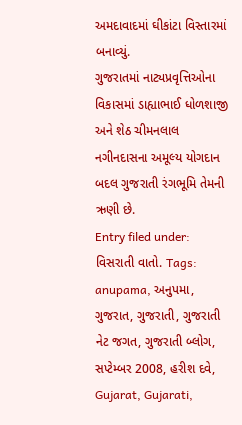અમદાવાદમાં ઘીકાંટા વિસ્તારમાં બનાવ્યું.
ગુજરાતમાં નાટ્યપ્રવૃત્તિઓના વિકાસમાં ડાહ્યાભાઈ ધોળશાજી અને શેઠ ચીમનલાલ નગીનદાસના અમૂલ્ય યોગદાન બદલ ગુજરાતી રંગભૂમિ તેમની ઋણી છે.
Entry filed under: વિસરાતી વાતો. Tags: anupama, અનુપમા, ગુજરાત, ગુજરાતી, ગુજરાતી નેટ જગત, ગુજરાતી બ્લોગ, સપ્ટેમ્બર 2008, હરીશ દવે, Gujarat, Gujarati,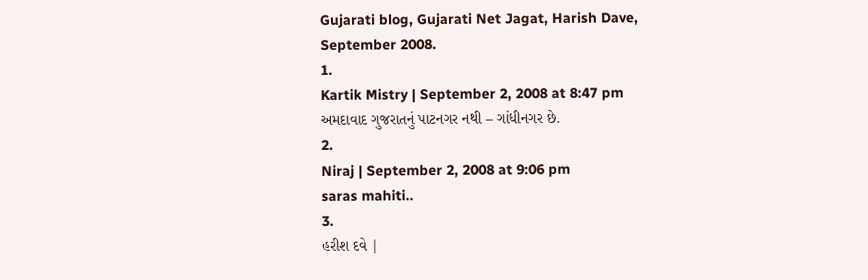Gujarati blog, Gujarati Net Jagat, Harish Dave, September 2008.
1.
Kartik Mistry | September 2, 2008 at 8:47 pm
અમદાવાદ ગુજરાતનું પાટનગર નથી – ગાંધીનગર છે.
2.
Niraj | September 2, 2008 at 9:06 pm
saras mahiti..
3.
હરીશ દવે |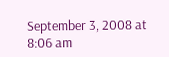September 3, 2008 at 8:06 am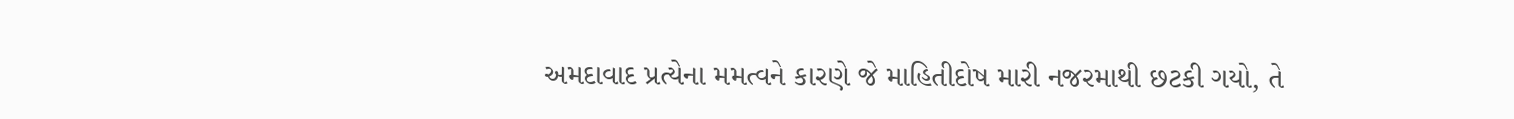અમદાવાદ પ્રત્યેના મમત્વને કારણે જે માહિતીદોષ મારી નજરમાથી છટકી ગયો, તે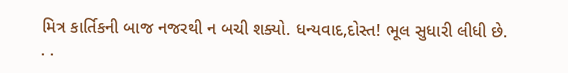મિત્ર કાર્તિકની બાજ નજરથી ન બચી શક્યો. ધન્યવાદ,દોસ્ત! ભૂલ સુધારી લીધી છે.
. .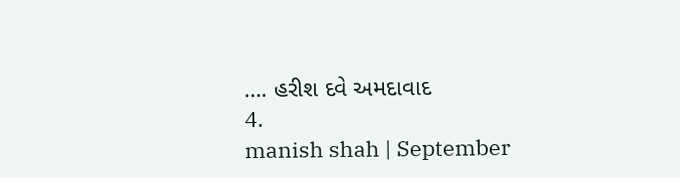…. હરીશ દવે અમદાવાદ
4.
manish shah | September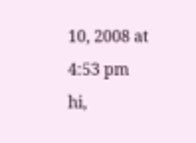10, 2008 at 4:53 pm
hi,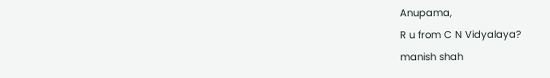Anupama,
R u from C N Vidyalaya?
manish shah